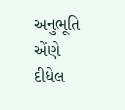અનુભૂતિ
એંણે દીધેલ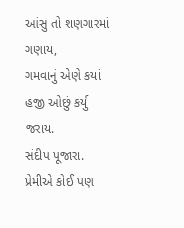આંસુ તો શણગારમાં ગણાય,
ગમવાનું એણે કયાં હજી ઓછું કર્યુ જરાય.
સંદીપ પૂજારા.
પ્રેમીએ કોઈ પણ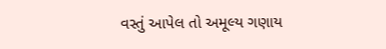વસ્તું આપેલ તો અમૂલ્ય ગણાય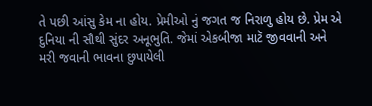તે પછી આંસુ કેમ ના હોય. પ્રેમીઓ નું જગત જ નિરાળુ હોય છે. પ્રેમ એ દુનિયા ની સૌથી સુંદર અનૂભુતિ. જેમાં એકબીજા માટૅ જીવવાની અને મરી જવાની ભાવના છુપાયેલી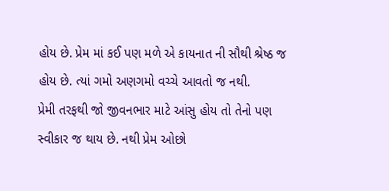હોય છે. પ્રેમ માં કઈ પણ મળે એ કાયનાત ની સૌથી શ્રેષ્ઠ જ હોય છે. ત્યાં ગમો અણગમો વચ્ચે આવતો જ નથી.
પ્રેમી તરફથી જો જીવનભાર માટે આંસુ હોય તો તેનો પણ સ્વીકાર જ થાય છે. નથી પ્રેમ ઓછો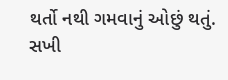થર્તો નથી ગમવાનું ઓછું થતું.
સખી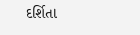દર્શિતા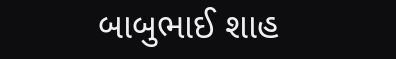બાબુભાઈ શાહ